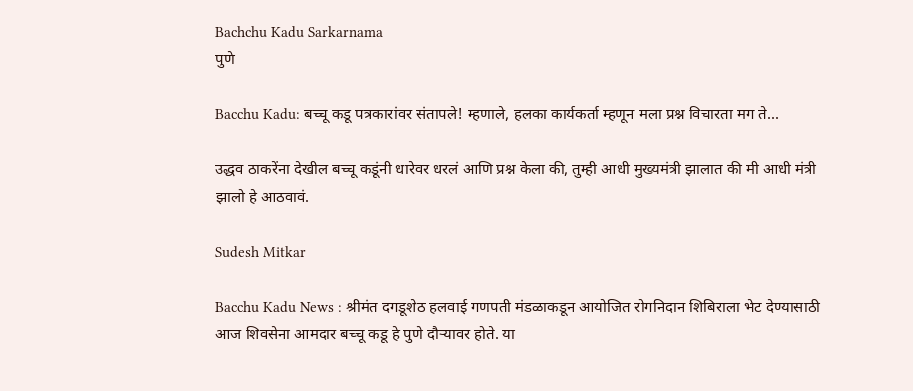Bachchu Kadu Sarkarnama
पुणे

Bacchu Kadu: बच्चू कडू पत्रकारांवर संतापले! म्हणाले, हलका कार्यकर्ता म्हणून मला प्रश्न विचारता मग ते...

उद्धव ठाकरेंना देखील बच्चू कडूंनी धारेवर धरलं आणि प्रश्न केला की, तुम्ही आधी मुख्यमंत्री झालात की मी आधी मंत्री झालो हे आठवावं.

Sudesh Mitkar

Bacchu Kadu News : श्रीमंत दगडूशेठ हलवाई गणपती मंडळाकडून आयोजित रोगनिदान शिबिराला भेट देण्यासाठी आज शिवसेना आमदार बच्चू कडू हे पुणे दौऱ्यावर होते. या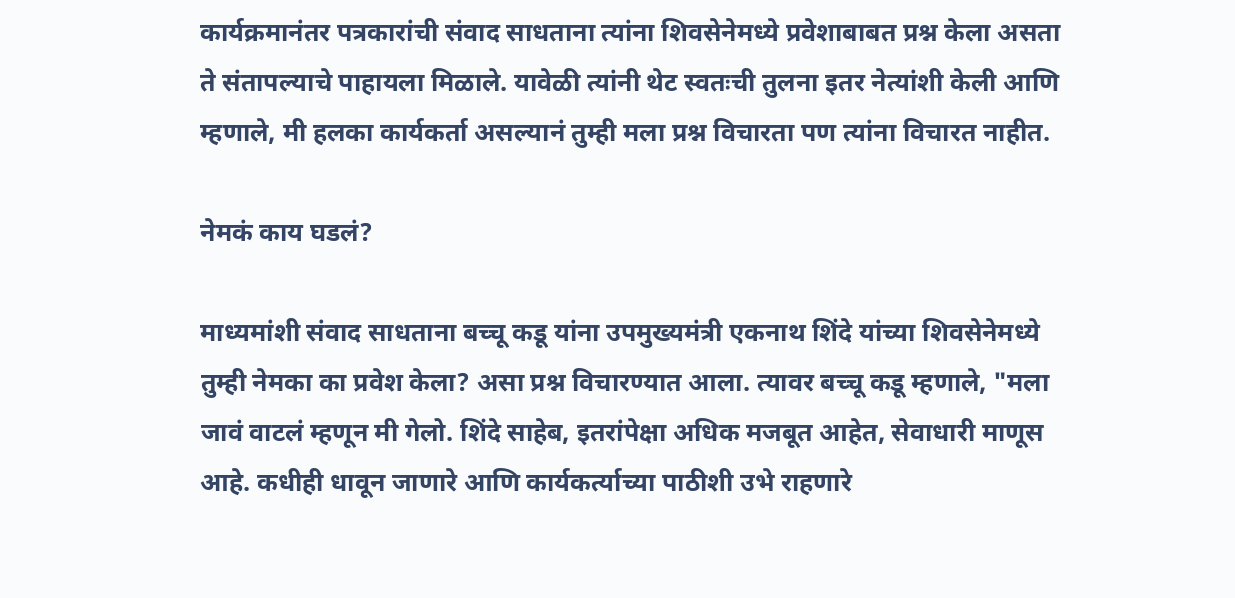कार्यक्रमानंतर पत्रकारांची संवाद साधताना त्यांना शिवसेनेमध्ये प्रवेशाबाबत प्रश्न केला असता ते संतापल्याचे पाहायला मिळाले. यावेळी त्यांनी थेट स्वतःची तुलना इतर नेत्यांशी केली आणि म्हणाले, मी हलका कार्यकर्ता असल्यानं तुम्ही मला प्रश्न विचारता पण त्यांना विचारत नाहीत.

नेमकं काय घडलं?

माध्यमांशी संवाद साधताना बच्चू कडू यांना उपमुख्यमंत्री एकनाथ शिंदे यांच्या शिवसेनेमध्ये तुम्ही नेमका का प्रवेश केला? असा प्रश्न विचारण्यात आला. त्यावर बच्चू कडू म्हणाले, "मला जावं वाटलं म्हणून मी गेलो. शिंदे साहेब, इतरांपेक्षा अधिक मजबूत आहेत, सेवाधारी माणूस आहे. कधीही धावून जाणारे आणि कार्यकर्त्याच्या पाठीशी उभे राहणारे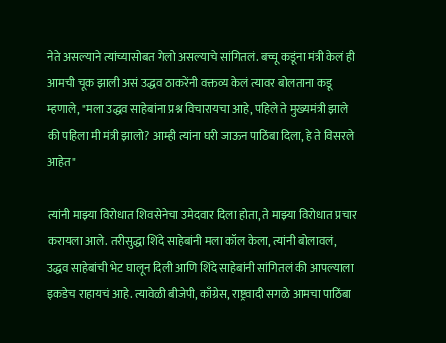नेते असल्याने त्यांच्यासोबत गेलो असल्याचे सांगितलं. बच्चू कडूंना मंत्री केलं ही आमची चूक झाली असं उद्धव ठाकरेंनी वक्तव्य केलं त्यावर बोलताना कडू म्हणाले, "मला उद्धव साहेबांना प्रश्न विचारायचा आहे, पहिले ते मुख्यमंत्री झाले की पहिला मी मंत्री झालो? आम्ही त्यांना घरी जाऊन पाठिंबा दिला, हे ते विसरले आहेत"

त्यांनी माझ्या विरोधात शिवसेनेचा उमेदवार दिला होता, ते माझ्या विरोधात प्रचार करायला आले. तरीसुद्धा शिंदे साहेबांनी मला कॉल केला, त्यांनी बोलावलं, उद्धव साहेबांची भेट घालून दिली आणि शिंदे साहेबांनी सांगितलं की आपल्याला इकडेच राहायचं आहे. त्यावेळी बीजेपी, काँग्रेस, राष्ट्रवादी सगळे आमचा पाठिंबा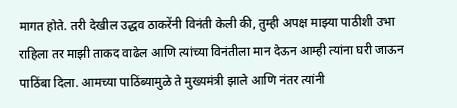मागत होते. तरी देखील उद्धव ठाकरेंनी विनंती केली की, तुम्ही अपक्ष माझ्या पाठीशी उभा राहिला तर माझी ताकद वाढेल आणि त्यांच्या विनंतीला मान देऊन आम्ही त्यांना घरी जाऊन पाठिंबा दिला. आमच्या पाठिंब्यामुळे ते मुख्यमंत्री झाले आणि नंतर त्यांनी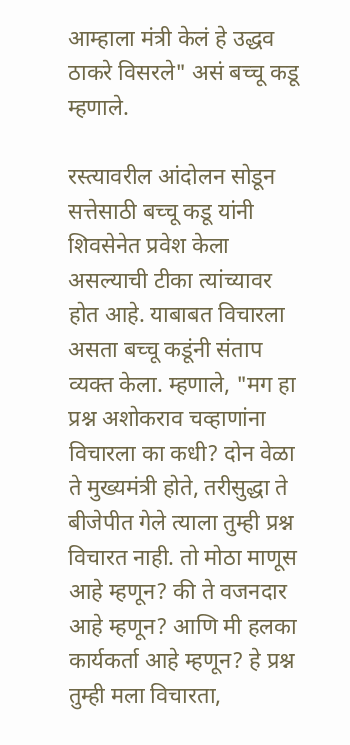आम्हाला मंत्री केलं हे उद्धव ठाकरे विसरले" असं बच्चू कडू म्हणाले.

रस्त्यावरील आंदोलन सोडून सत्तेसाठी बच्चू कडू यांनी शिवसेनेत प्रवेश केला असल्याची टीका त्यांच्यावर होत आहे. याबाबत विचारला असता बच्चू कडूंनी संताप व्यक्त केला. म्हणाले, "मग हा प्रश्न अशोकराव चव्हाणांना विचारला का कधी? दोन वेळा ते मुख्यमंत्री होते, तरीसुद्धा ते बीजेपीत गेले त्याला तुम्ही प्रश्न विचारत नाही. तो मोठा माणूस आहे म्हणून? की ते वजनदार आहे म्हणून? आणि मी हलका कार्यकर्ता आहे म्हणून? हे प्रश्न तुम्ही मला विचारता,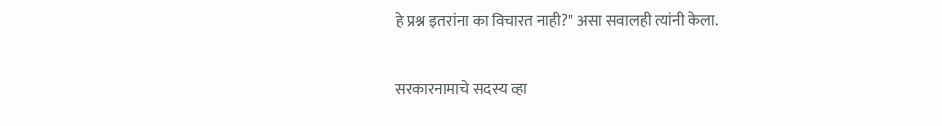हे प्रश्न इतरांना का विचारत नाही?" असा सवालही त्यांनी केला.

सरकारनामाचे सदस्य व्हा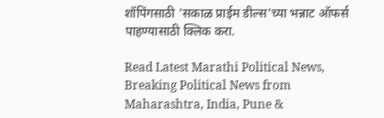शॉपिंगसाठी 'सकाळ प्राईम डील्स'च्या भन्नाट ऑफर्स पाहण्यासाठी क्लिक करा.

Read Latest Marathi Political News, Breaking Political News from Maharashtra, India, Pune &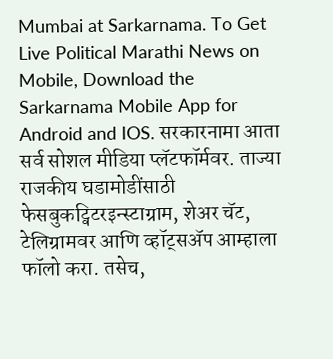Mumbai at Sarkarnama. To Get Live Political Marathi News on Mobile, Download the Sarkarnama Mobile App for Android and IOS. सरकारनामा आता सर्व सोशल मीडिया प्लॅटफॉर्मवर. ताज्या राजकीय घडामोडींसाठी फेसबुकट्विटरइन्स्टाग्राम, शेअर चॅट, टेलिग्रामवर आणि व्हॉट्सॲप आम्हाला फॉलो करा. तसेच,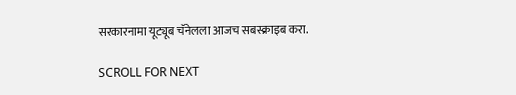सरकारनामा यूट्यूब चॅनेलला आजच सबस्क्राइब करा.

SCROLL FOR NEXT